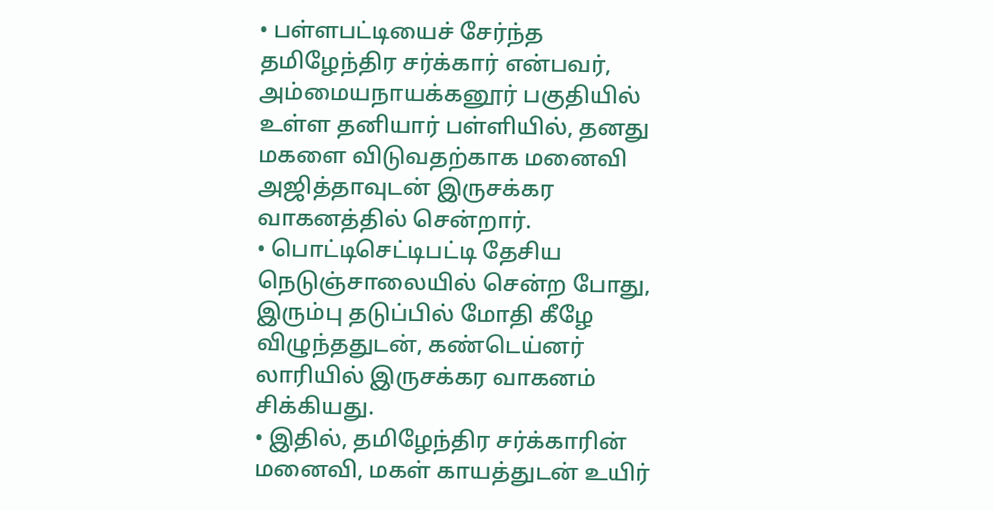• பள்ளபட்டியைச் சேர்ந்த தமிழேந்திர சர்க்கார் என்பவர், அம்மையநாயக்கனூர் பகுதியில் உள்ள தனியார் பள்ளியில், தனது மகளை விடுவதற்காக மனைவி அஜித்தாவுடன் இருசக்கர வாகனத்தில் சென்றார்.
• பொட்டிசெட்டிபட்டி தேசிய நெடுஞ்சாலையில் சென்ற போது, இரும்பு தடுப்பில் மோதி கீழே விழுந்ததுடன், கண்டெய்னர் லாரியில் இருசக்கர வாகனம் சிக்கியது.
• இதில், தமிழேந்திர சர்க்காரின் மனைவி, மகள் காயத்துடன் உயிர்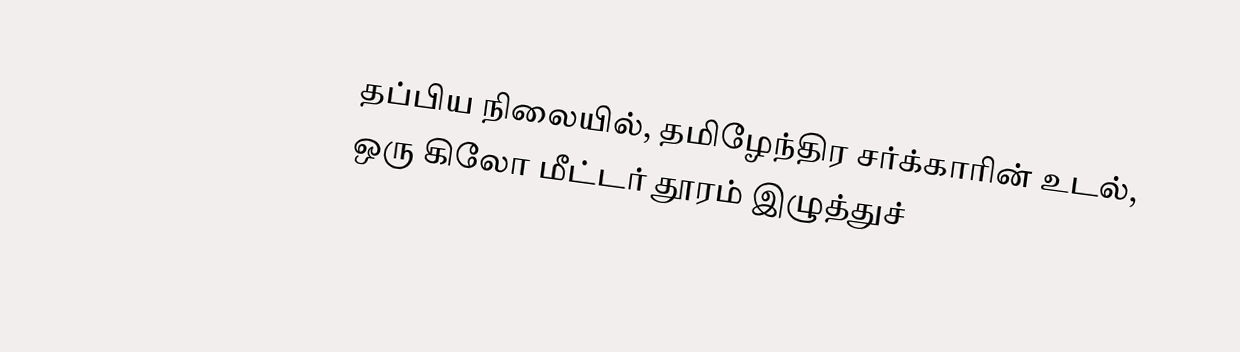தப்பிய நிலையில், தமிழேந்திர சர்க்காரின் உடல், ஒரு கிலோ மீட்டர் தூரம் இழுத்துச்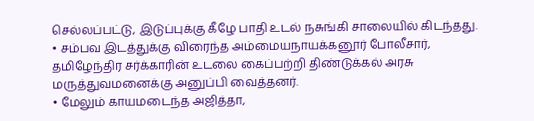செல்லப்பட்டு, இடுப்புக்கு கீழே பாதி உடல் நசுங்கி சாலையில் கிடந்தது.
• சம்பவ இடத்துக்கு விரைந்த அம்மையநாயக்கனூர் போலீசார், தமிழேந்திர சர்க்காரின் உடலை கைப்பற்றி திண்டுக்கல் அரசு மருத்துவமனைக்கு அனுப்பி வைத்தனர்.
• மேலும் காயமடைந்த அஜித்தா,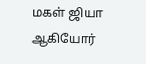மகள் ஜியா ஆகியோர்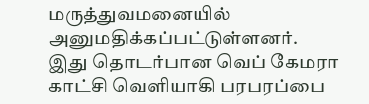மருத்துவமனையில் அனுமதிக்கப்பட்டுள்ளனர். இது தொடர்பான வெப் கேமரா காட்சி வெளியாகி பரபரப்பை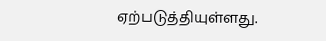ஏற்படுத்தியுள்ளது.